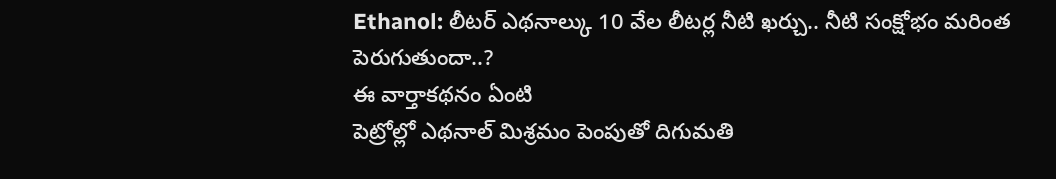Ethanol: లీటర్ ఎథనాల్కు 10 వేల లీటర్ల నీటి ఖర్చు.. నీటి సంక్షోభం మరింత పెరుగుతుందా..?
ఈ వార్తాకథనం ఏంటి
పెట్రోల్లో ఎథనాల్ మిశ్రమం పెంపుతో దిగుమతి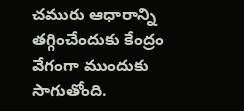చమురు ఆధారాన్ని తగ్గించేందుకు కేంద్రం వేగంగా ముందుకు సాగుతోంది.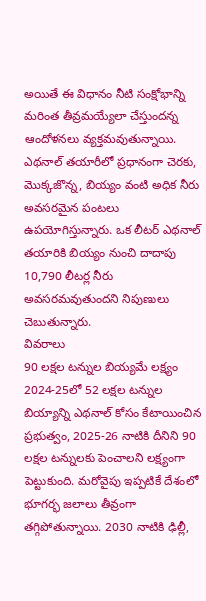అయితే ఈ విధానం నీటి సంక్షోభాన్ని మరింత తీవ్రమయ్యేలా చేస్తుందన్న ఆందోళనలు వ్యక్తమవుతున్నాయి. ఎథనాల్ తయారీలో ప్రధానంగా చెరకు, మొక్కజొన్న, బియ్యం వంటి అధిక నీరు అవసరమైన పంటలు ఉపయోగిస్తున్నారు. ఒక లీటర్ ఎథనాల్ తయారికి బియ్యం నుంచి దాదాపు 10,790 లీటర్ల నీరు అవసరమవుతుందని నిపుణులు చెబుతున్నారు.
వివరాలు
90 లక్షల టన్నుల బియ్యమే లక్ష్యం
2024-25లో 52 లక్షల టన్నుల బియ్యాన్ని ఎథనాల్ కోసం కేటాయించిన ప్రభుత్వం, 2025-26 నాటికి దీనిని 90 లక్షల టన్నులకు పెంచాలని లక్ష్యంగా పెట్టుకుంది. మరోవైపు ఇప్పటికే దేశంలో భూగర్భ జలాలు తీవ్రంగా తగ్గిపోతున్నాయి. 2030 నాటికి ఢిల్లీ,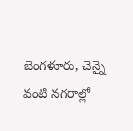బెంగళూరు, చెన్నై వంటి నగరాల్లో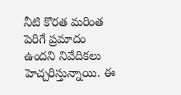నీటి కొరత మరింత పెరిగే ప్రమాదం ఉందని నివేదికలు హెచ్చరిస్తున్నాయి. ఈ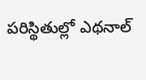పరిస్థితుల్లో ఎథనాల్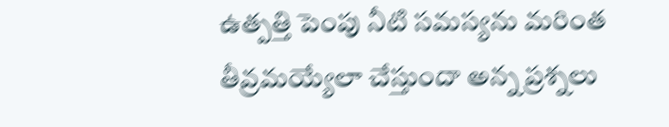ఉత్పత్తి పెంపు నీటి సమస్యను మరింత తీవ్రమయ్యేలా చేస్తుందా అన్న ప్రశ్నలు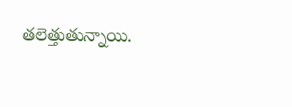తలెత్తుతున్నాయి.